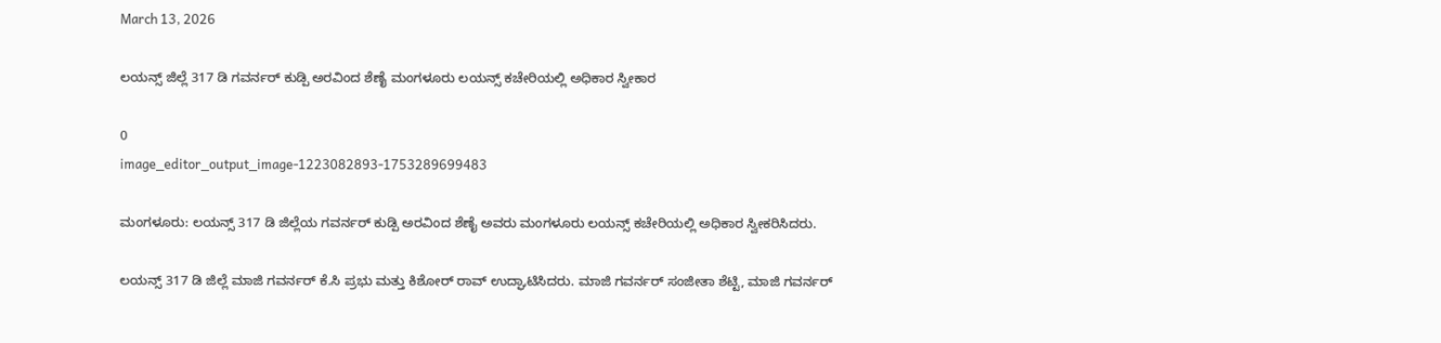March 13, 2026

ಲಯನ್ಸ್ ಜಿಲ್ಲೆ 317 ಡಿ ಗವರ್ನರ್ ಕುಡ್ಪಿ ಅರವಿಂದ ಶೆಣೈ ಮಂಗಳೂರು ಲಯನ್ಸ್ ಕಚೇರಿಯಲ್ಲಿ ಅಧಿಕಾರ ಸ್ವೀಕಾರ

0
image_editor_output_image-1223082893-1753289699483

ಮಂಗಳೂರು: ಲಯನ್ಸ್ 317 ಡಿ ಜಿಲ್ಲೆಯ ಗವರ್ನರ್ ಕುಡ್ಪಿ ಅರವಿಂದ ಶೆಣೈ ಅವರು ಮಂಗಳೂರು ಲಯನ್ಸ್ ಕಚೇರಿಯಲ್ಲಿ ಅಧಿಕಾರ ಸ್ವೀಕರಿಸಿದರು.

ಲಯನ್ಸ್ 317 ಡಿ ಜಿಲ್ಲೆ ಮಾಜಿ ಗವರ್ನರ್ ಕೆ.ಸಿ ಪ್ರಭು ಮತ್ತು ಕಿಶೋರ್ ರಾವ್ ಉದ್ಘಾಟಿಸಿದರು. ಮಾಜಿ ಗವರ್ನರ್ ಸಂಜೀತಾ ಶೆಟ್ಟಿ, ಮಾಜಿ ಗವರ್ನರ್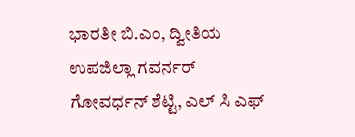ಭಾರತೀ ಬಿ.ಎಂ, ದ್ವೀತಿಯ ಉಪಜಿಲ್ಲಾ ಗವರ್ನರ್ ಗೋವರ್ಧನ್ ಶೆಟ್ಟಿ, ಎಲ್ ಸಿ ಎಫ್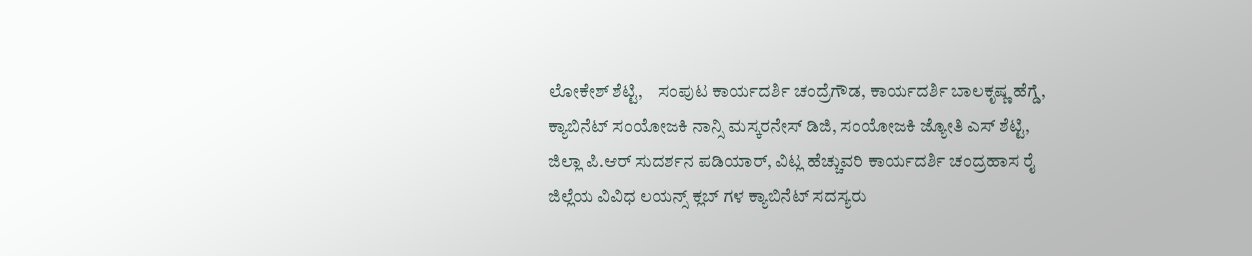ಲೋಕೇಶ್ ಶೆಟ್ಟಿ,    ಸಂಪುಟ ಕಾರ್ಯದರ್ಶಿ ಚಂದ್ರೆಗೌಡ, ಕಾರ್ಯದರ್ಶಿ ಬಾಲಕೃಷ್ಣ ಹೆಗ್ಡೆ, ಕ್ಯಾಬಿನೆಟ್ ಸಂಯೋಜಕಿ ನಾನ್ಸಿ ಮಸ್ಕರನೇಸ್ ಡಿಜಿ, ಸಂಯೋಜಕಿ ಜ್ಯೋತಿ ಎಸ್ ಶೆಟ್ಟಿ, ಜಿಲ್ಲಾ ಪಿ.ಆರ್ ಸುದರ್ಶನ ಪಡಿಯಾರ್, ವಿಟ್ಲ ಹೆಚ್ಚುವರಿ ಕಾರ್ಯದರ್ಶಿ ಚಂದ್ರಹಾಸ ರೈ ಜಿಲ್ಲೆಯ ವಿವಿಧ ಲಯನ್ಸ್ ಕ್ಲಬ್ ಗಳ ಕ್ಯಾಬಿನೆಟ್ ಸದಸ್ಯರು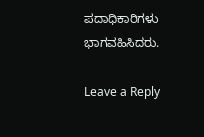ಪದಾಧಿಕಾರಿಗಳು ಭಾಗವಹಿಸಿದರು.

Leave a Reply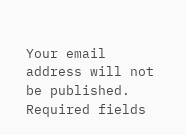Your email address will not be published. Required fields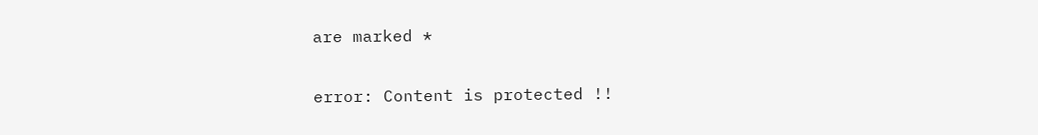are marked *

error: Content is protected !!